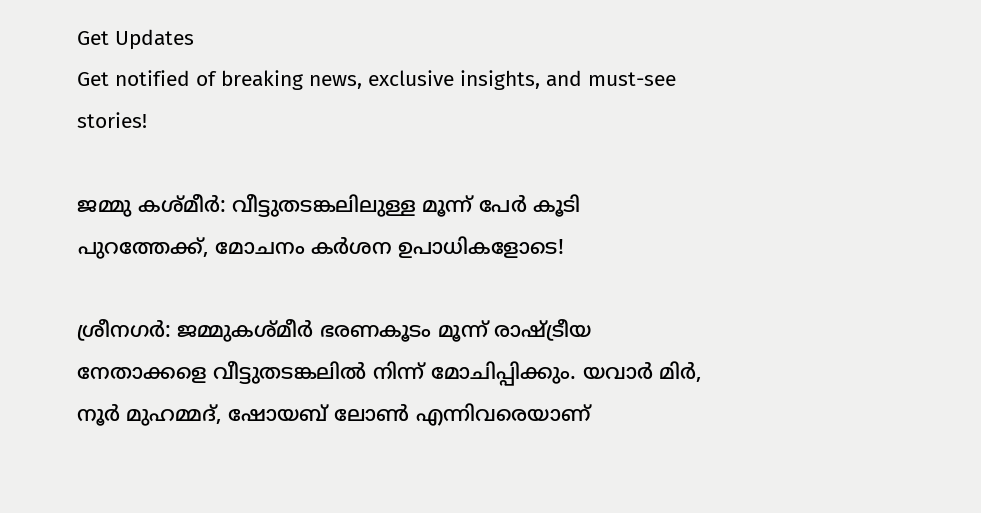Get Updates
Get notified of breaking news, exclusive insights, and must-see stories!

ജമ്മു കശ്മീര്‍: വീട്ടുതടങ്കലിലുള്ള മൂന്ന് പേര്‍ കൂടി പുറത്തേക്ക്, മോചനം കര്‍ശന ഉപാധികളോടെ!

ശ്രീനഗര്‍: ജമ്മുകശ്മീര്‍ ഭരണകൂടം മൂന്ന് രാഷ്ട്രീയ നേതാക്കളെ വീട്ടുതടങ്കലില്‍ നിന്ന് മോചിപ്പിക്കും. യവാര്‍ മിര്‍, നൂര്‍ മുഹമ്മദ്, ഷോയബ് ലോണ്‍ എന്നിവരെയാണ്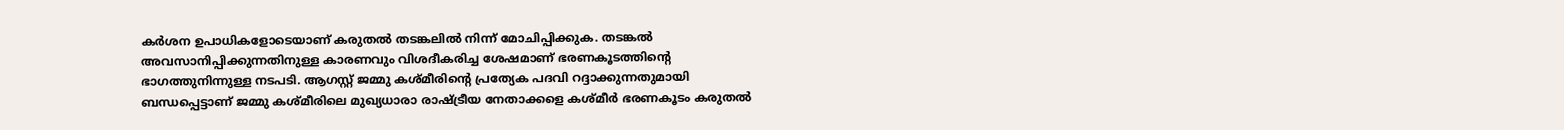കര്‍ശന ഉപാധികളോടെയാണ് കരുതല്‍ തടങ്കലില്‍ നിന്ന് മോചിപ്പിക്കുക. തടങ്കല്‍ അവസാനിപ്പിക്കുന്നതിനുള്ള കാരണവും വിശദീകരിച്ച ശേഷമാണ് ഭരണകൂടത്തിന്റെ ഭാഗത്തുനിന്നുള്ള നടപടി. ആഗസ്റ്റ് ജമ്മു കശ്മീരിന്റെ പ്രത്യേക പദവി റദ്ദാക്കുന്നതുമായി ബന്ധപ്പെട്ടാണ് ജമ്മു കശ്മീരിലെ മുഖ്യധാരാ രാഷ്ട്രീയ നേതാക്കളെ കശ്മീര്‍ ഭരണകൂടം കരുതല്‍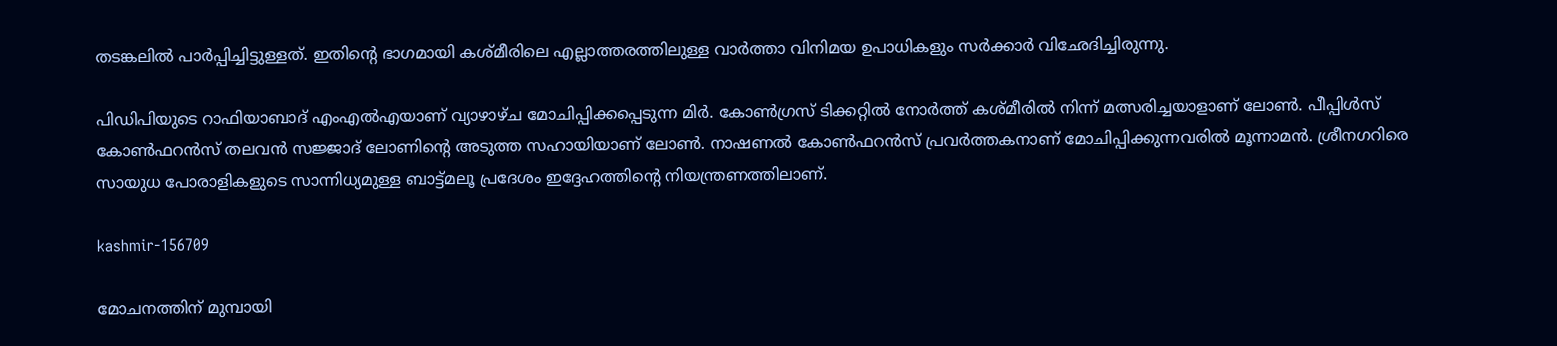തടങ്കലില്‍ പാര്‍പ്പിച്ചിട്ടുള്ളത്. ഇതിന്റെ ഭാഗമായി കശ്മീരിലെ എല്ലാത്തരത്തിലുള്ള വാര്‍ത്താ വിനിമയ ഉപാധികളും സര്‍ക്കാര്‍ വിഛേദിച്ചിരുന്നു.

പിഡിപിയുടെ റാഫിയാബാദ് എംഎല്‍എയാണ് വ്യാഴാഴ്ച മോചിപ്പിക്കപ്പെടുന്ന മിര്‍. കോണ്‍ഗ്രസ് ടിക്കറ്റില്‍ നോര്‍ത്ത് കശ്മീരില്‍ നിന്ന് മത്സരിച്ചയാളാണ് ലോണ്‍. പീപ്പിള്‍സ് കോണ്‍ഫറന്‍സ് തലവന്‍ സജ്ജാദ് ലോണിന്റെ അടുത്ത സഹായിയാണ് ലോണ്‍. നാഷണല്‍ കോണ്‍ഫറന്‍സ് പ്രവര്‍ത്തകനാണ് മോചിപ്പിക്കുന്നവരില്‍ മൂന്നാമന്‍. ശ്രീനഗറിരെ സായുധ പോരാളികളുടെ സാന്നിധ്യമുള്ള ബാട്ട്മലൂ പ്രദേശം ഇദ്ദേഹത്തിന്റെ നിയന്ത്രണത്തിലാണ്.

kashmir-156709

മോചനത്തിന് മുമ്പായി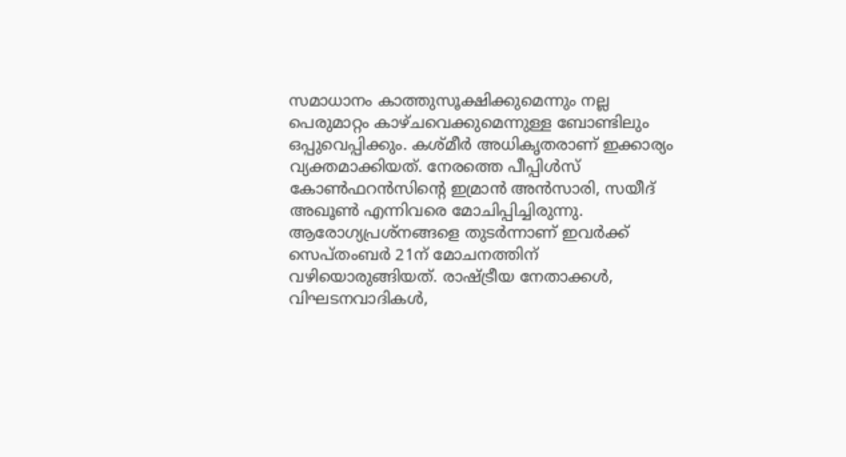സമാധാനം കാത്തുസൂക്ഷിക്കുമെന്നും നല്ല പെരുമാറ്റം കാഴ്ചവെക്കുമെന്നുള്ള ബോണ്ടിലും ഒപ്പുവെപ്പിക്കും. കശ്മീര്‍ അധികൃതരാണ് ഇക്കാര്യം വ്യക്തമാക്കിയത്. നേരത്തെ പീപ്പിള്‍സ് കോണ്‍ഫറന്‍സിന്റെ ഇമ്രാന്‍ അന്‍സാരി, സയീദ് അഖൂണ്‍ എന്നിവരെ മോചിപ്പിച്ചിരുന്നു. ആരോഗ്യപ്രശ്നങ്ങളെ തുടര്‍ന്നാണ് ഇവര്‍ക്ക് സെപ്തംബര്‍ 21ന് മോചനത്തിന് വഴിയൊരുങ്ങിയത്. രാഷ്ട്രീയ നേതാക്കള്‍, വിഘടനവാദികള്‍,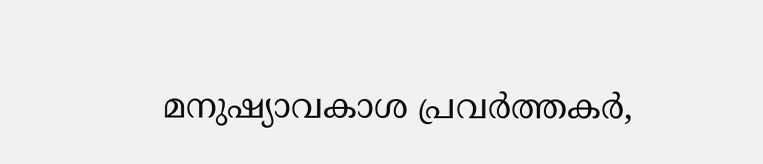മനുഷ്യാവകാശ പ്രവര്‍ത്തകര്‍,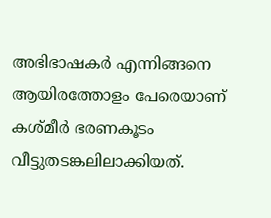അഭിഭാഷകര്‍ എന്നിങ്ങനെ ആയിരത്തോളം പേരെയാണ് കശ്മീര്‍ ഭരണകൂടം വീട്ടുതടങ്കലിലാക്കിയത്.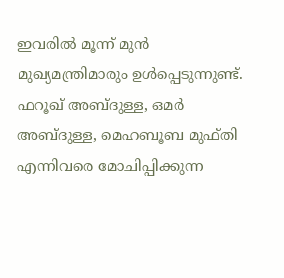ഇവരില്‍ മൂന്ന് മുന്‍ മുഖ്യമന്ത്രിമാരും ഉള്‍പ്പെടുന്നുണ്ട്. ഫറൂഖ് അബ്ദുള്ള, ഒമര്‍ അബ്ദുള്ള, മെഹബൂബ മുഫ്തി എന്നിവരെ മോചിപ്പിക്കുന്ന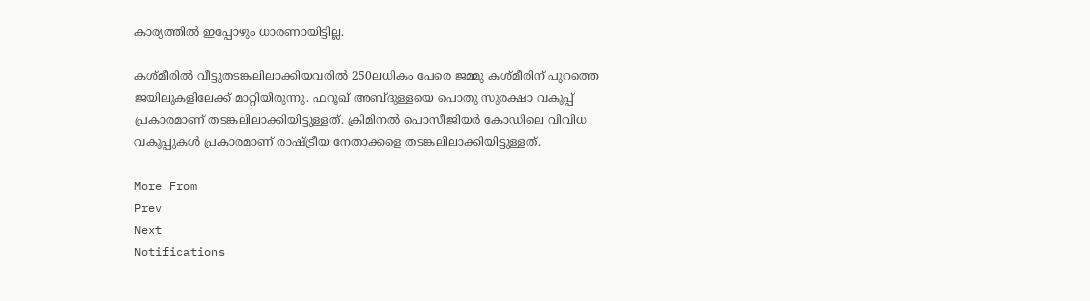കാര്യത്തില്‍ ഇപ്പോഴും ധാരണായിട്ടില്ല.

കശ്മീരില്‍ വീട്ടുതടങ്കലിലാക്കിയവരില്‍ 250ലധികം പേരെ ജമ്മു കശ്മീരിന് പുറത്തെ ജയിലുകളിലേക്ക് മാറ്റിയിരുന്നു. ഫറൂഖ് അബ്ദുള്ളയെ പൊതു സുരക്ഷാ വകുപ്പ് പ്രകാരമാണ് തടങ്കലിലാക്കിയിട്ടുള്ളത്. ക്രിമിനല്‍ പൊസീജിയര്‍ കോഡിലെ വിവിധ വകുപ്പുകള്‍ പ്രകാരമാണ് രാഷ്ട്രീയ നേതാക്കളെ തടങ്കലിലാക്കിയിട്ടുള്ളത്.

More From
Prev
Next
Notifications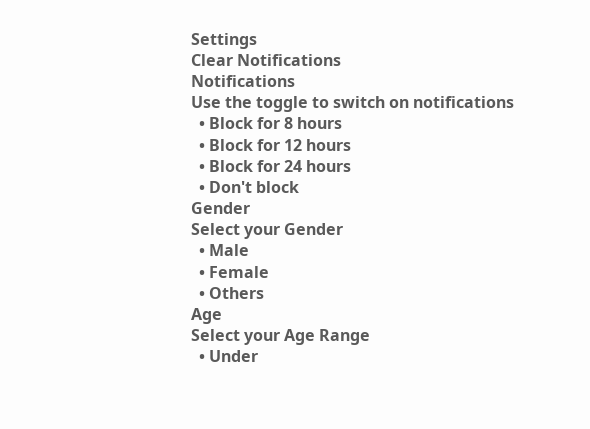Settings
Clear Notifications
Notifications
Use the toggle to switch on notifications
  • Block for 8 hours
  • Block for 12 hours
  • Block for 24 hours
  • Don't block
Gender
Select your Gender
  • Male
  • Female
  • Others
Age
Select your Age Range
  • Under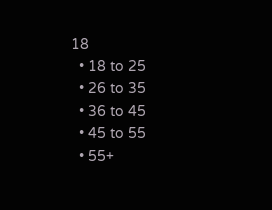18
  • 18 to 25
  • 26 to 35
  • 36 to 45
  • 45 to 55
  • 55+